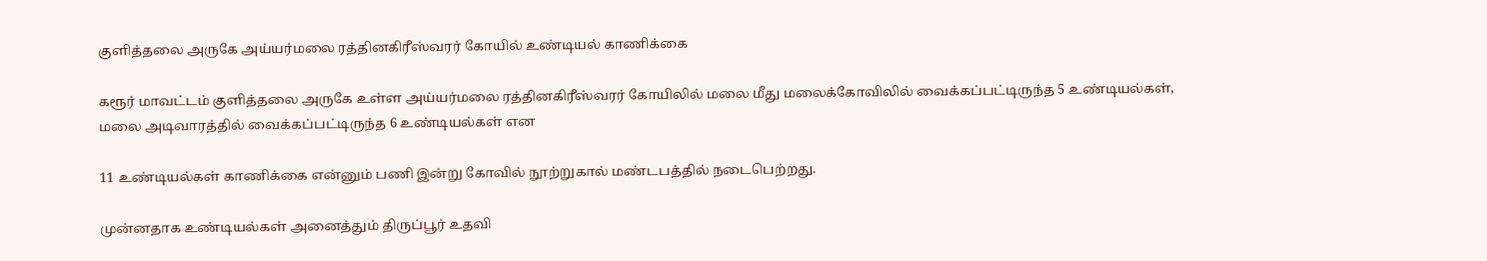குளித்தலை அருகே அய்யர்மலை ரத்தினகிரீஸ்வரர் கோயில் உண்டியல் காணிக்கை

கரூர் மாவட்டம் குளித்தலை அருகே உள்ள அய்யர்மலை ரத்தினகிரீஸ்வரர் கோயிலில் மலை மீது மலைக்கோவிலில் வைக்கப்பட்டிருந்த 5 உண்டியல்கள், மலை அடிவாரத்தில் வைக்கப்பட்டிருந்த 6 உண்டியல்கள் என

11 உண்டியல்கள் காணிக்கை என்னும் பணி இன்று கோவில் நூற்றுகால் மண்டபத்தில் நடைபெற்றது.

முன்னதாக உண்டியல்கள் அனைத்தும் திருப்பூர் உதவி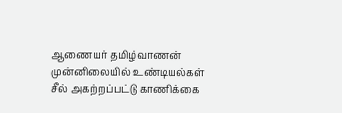ஆணையர் தமிழ்வாணன் முன்னிலையில் உண்டியல்கள் சீல் அகற்றப்பட்டு காணிக்கை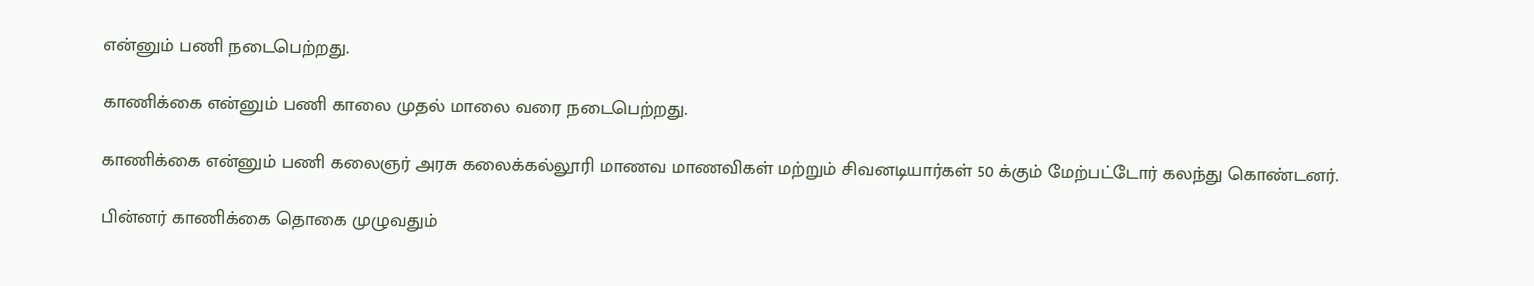என்னும் பணி நடைபெற்றது.

காணிக்கை என்னும் பணி காலை முதல் மாலை வரை நடைபெற்றது.

காணிக்கை என்னும் பணி கலைஞர் அரசு கலைக்கல்லூரி மாணவ மாணவிகள் மற்றும் சிவனடியார்கள் 50 க்கும் மேற்பட்டோர் கலந்து கொண்டனர்.

பின்னர் காணிக்கை தொகை முழுவதும்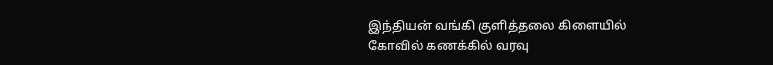இந்தியன் வங்கி குளித்தலை கிளையில்
கோவில் கணக்கில் வரவு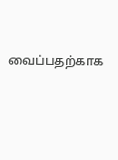வைப்பதற்காக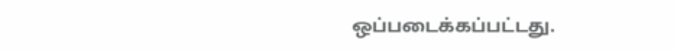ஒப்படைக்கப்பட்டது.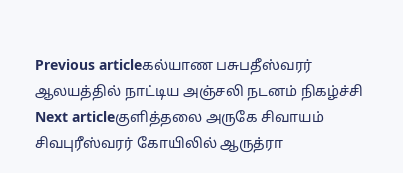Previous articleகல்யாண பசுபதீஸ்வரர் ஆலயத்தில் நாட்டிய அஞ்சலி நடனம் நிகழ்ச்சி
Next articleகுளித்தலை அருகே சிவாயம் சிவபுரீஸ்வரர் கோயிலில் ஆருத்ரா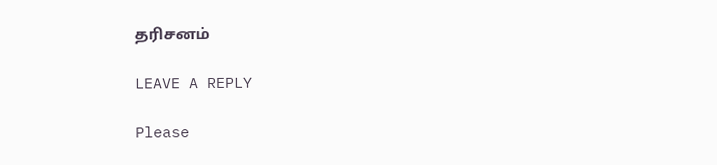தரிசனம்

LEAVE A REPLY

Please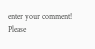enter your comment!
Please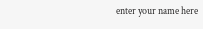enter your name here